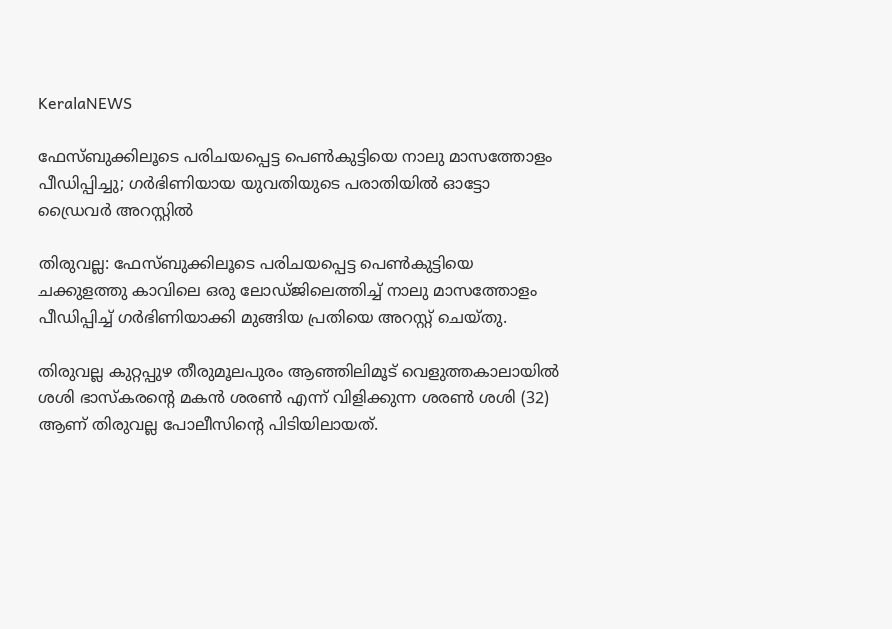KeralaNEWS

ഫേസ്ബുക്കിലൂടെ പരിചയപ്പെട്ട പെൺകുട്ടിയെ നാലു മാസത്തോളം പീഡിപ്പിച്ചു; ഗർഭിണിയായ യുവതിയുടെ പരാതിയിൽ ഓട്ടോ ഡ്രൈവർ അറസ്റ്റിൽ

തിരുവല്ല: ഫേസ്ബുക്കിലൂടെ പരിചയപ്പെട്ട പെൺകുട്ടിയെ ചക്കുളത്തു കാവിലെ ഒരു ലോഡ്ജിലെത്തിച്ച് നാലു മാസത്തോളം പീഡിപ്പിച്ച് ഗർഭിണിയാക്കി മുങ്ങിയ പ്രതിയെ അറസ്റ്റ് ചെയ്തു.

തിരുവല്ല കുറ്റപ്പുഴ തീരുമൂലപുരം ആഞ്ഞിലിമൂട് വെളുത്തകാലായില്‍ ശശി ഭാസ്‌കരന്റെ മകന്‍ ശരണ്‍ എന്ന് വിളിക്കുന്ന ശരണ്‍ ശശി (32) ആണ് തിരുവല്ല പോലീസിന്റെ പിടിയിലായത്.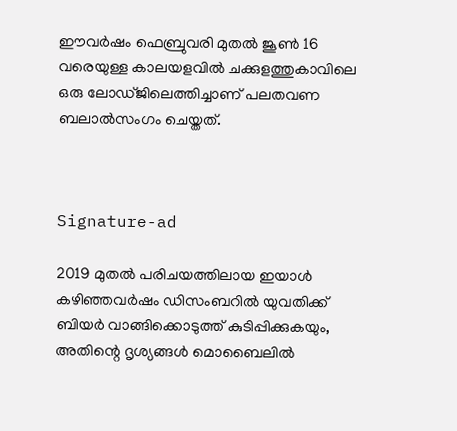ഈവര്‍ഷം ഫെബ്രുവരി മുതല്‍ ജൂണ്‍ 16 വരെയുള്ള കാലയളവില്‍ ചക്കുളത്തുകാവിലെ ഒരു ലോഡ്ജിലെത്തിച്ചാണ് പലതവണ ബലാല്‍സംഗം ചെയ്തത്.



Signature-ad

2019 മുതല്‍ പരിചയത്തിലായ ഇയാള്‍ കഴിഞ്ഞവര്‍ഷം ഡിസംബറില്‍ യുവതിക്ക് ബിയര്‍ വാങ്ങിക്കൊടുത്ത് കുടിപ്പിക്കുകയും, അതിന്റെ ദൃശ്യങ്ങള്‍ മൊബൈലില്‍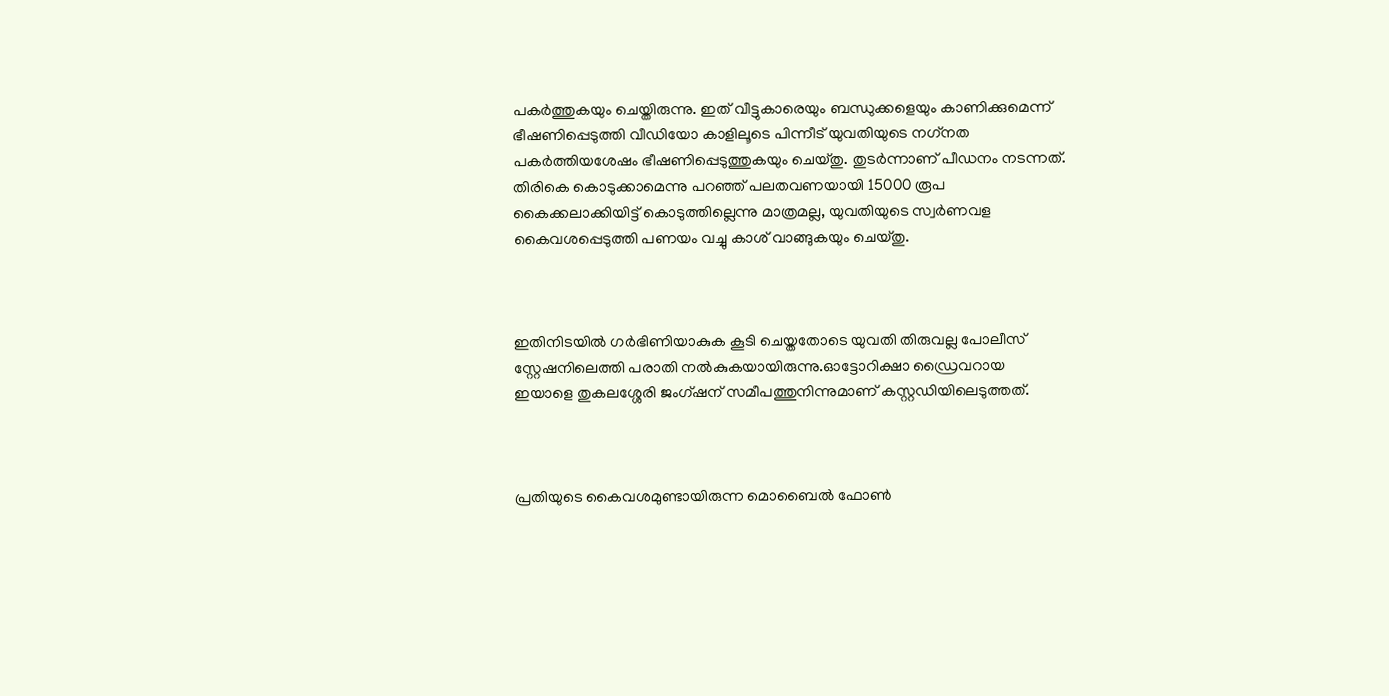പകര്‍ത്തുകയും ചെയ്തിരുന്നു. ഇത് വീട്ടുകാരെയും ബന്ധുക്കളെയും കാണിക്കുമെന്ന് ഭീഷണിപ്പെടുത്തി വീഡിയോ കാളിലൂടെ പിന്നീട് യുവതിയുടെ നഗ്‌നത പകര്‍ത്തിയശേഷം ഭീഷണിപ്പെടുത്തുകയും ചെയ്തു. തുടര്‍ന്നാണ് പീഡനം നടന്നത്. തിരികെ കൊടുക്കാമെന്നു പറഞ്ഞ് പലതവണയായി 15000 രൂപ കൈക്കലാക്കിയിട്ട് കൊടുത്തില്ലെന്നു മാത്രമല്ല, യുവതിയുടെ സ്വര്‍ണവള കൈവശപ്പെടുത്തി പണയം വച്ചു കാശ് വാങ്ങുകയും ചെയ്തു.



ഇതിനിടയിൽ ഗർഭിണിയാകുക കൂടി ചെയ്തതോടെ യുവതി തിരുവല്ല പോലീസ് സ്റ്റേഷനിലെത്തി പരാതി നൽകുകയായിരുന്നു.ഓട്ടോറിക്ഷാ ഡ്രൈവറായ ഇയാളെ തുകലശ്ശേരി ജംഗ്ഷന് സമീപത്തുനിന്നുമാണ് കസ്റ്റഡിയിലെടുത്തത്.



പ്രതിയുടെ കൈവശമുണ്ടായിരുന്ന മൊബൈല്‍ ഫോണ്‍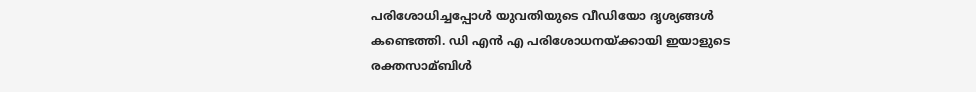പരിശോധിച്ചപ്പോള്‍ യുവതിയുടെ വീഡിയോ ദൃശ്യങ്ങള്‍ കണ്ടെത്തി. ഡി എന്‍ എ പരിശോധനയ്ക്കായി ഇയാളുടെ രക്തസാമ്ബിള്‍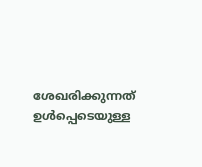ശേഖരിക്കുന്നത് ഉള്‍പ്പെടെയുള്ള ‍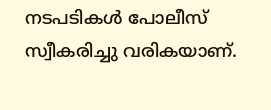നടപടികൾ പോലീസ് സ്വീകരിച്ചു വരികയാണ്.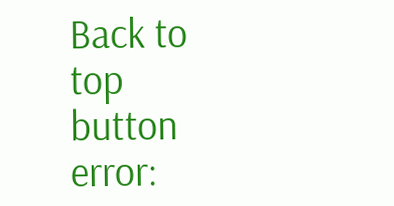Back to top button
error: